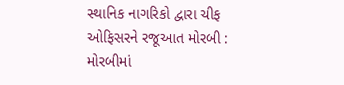સ્થાનિક નાગરિકો દ્વારા ચીફ ઓફિસરને રજૂઆત મોરબી : મોરબીમાં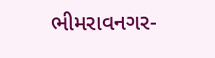ભીમરાવનગર-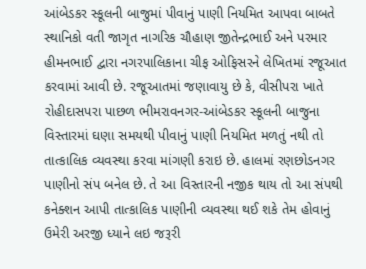આંબેડકર સ્કૂલની બાજુમાં પીવાનું પાણી નિયમિત આપવા બાબતે સ્થાનિકો વતી જાગૃત નાગરિક ચૌહાણ જીતેન્દ્રભાઈ અને પરમાર હીમનભાઈ દ્વારા નગરપાલિકાના ચીફ ઓફિસરને લેખિતમાં રજૂઆત કરવામાં આવી છે. રજૂઆતમાં જણાવાયુ છે કે, વીસીપરા ખાતે રોહીદાસપરા પાછળ ભીમરાવનગર-આંબેડકર સ્કૂલની બાજુના વિસ્તારમાં ઘણા સમયથી પીવાનું પાણી નિયમિત મળતું નથી તો તાત્કાલિક વ્યવસ્થા કરવા માંગણી કરાઇ છે. હાલમાં રણછોડનગર પાણીનો સંપ બનેલ છે. તે આ વિસ્તારની નજીક થાય તો આ સંપથી કનેક્શન આપી તાત્કાલિક પાણીની વ્યવસ્થા થઈ શકે તેમ હોવાનું ઉમેરી અરજી ધ્યાને લઇ જરૂરી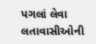પગલાં લેવા લતાવાસીઓની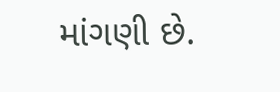માંગણી છે.